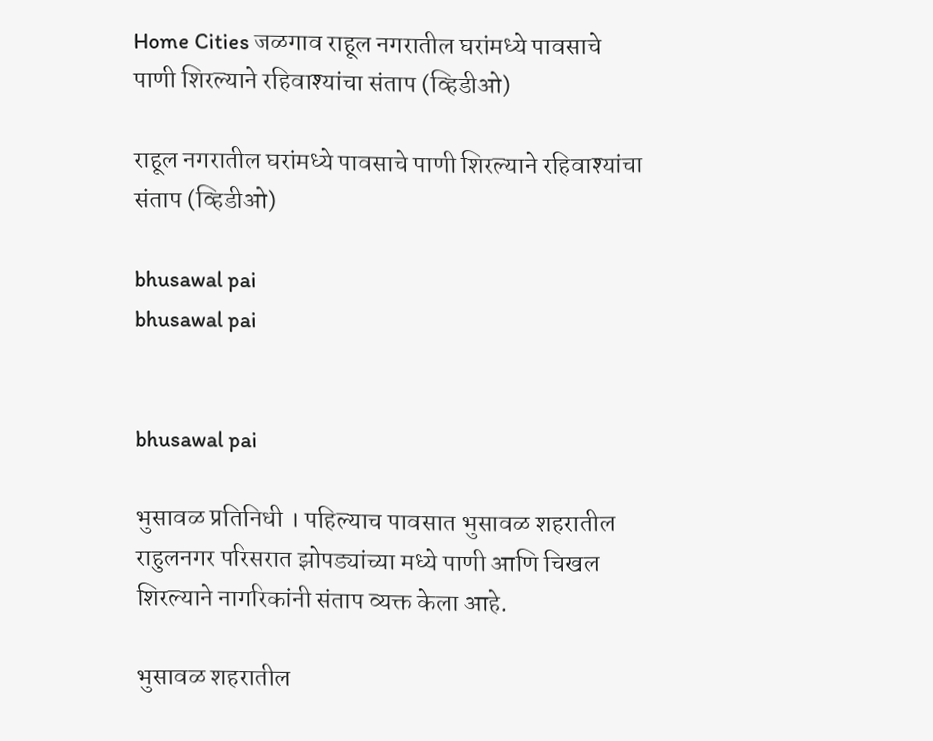Home Cities जळगाव राहूल नगरातील घरांमध्ये पावसाचे पाणी शिरल्याने रहिवाश्यांचा संताप (व्हिडीओ)

राहूल नगरातील घरांमध्ये पावसाचे पाणी शिरल्याने रहिवाश्यांचा संताप (व्हिडीओ)

bhusawal pai
bhusawal pai


bhusawal pai

भुसावळ प्रतिनिधी । पहिल्याच पावसात भुसावळ शहरातील राहुलनगर परिसरात झोपड्यांच्या मध्ये पाणी आणि चिखल शिरल्याने नागरिकांनी संताप व्यक्त केला आहे.

भुसावळ शहरातील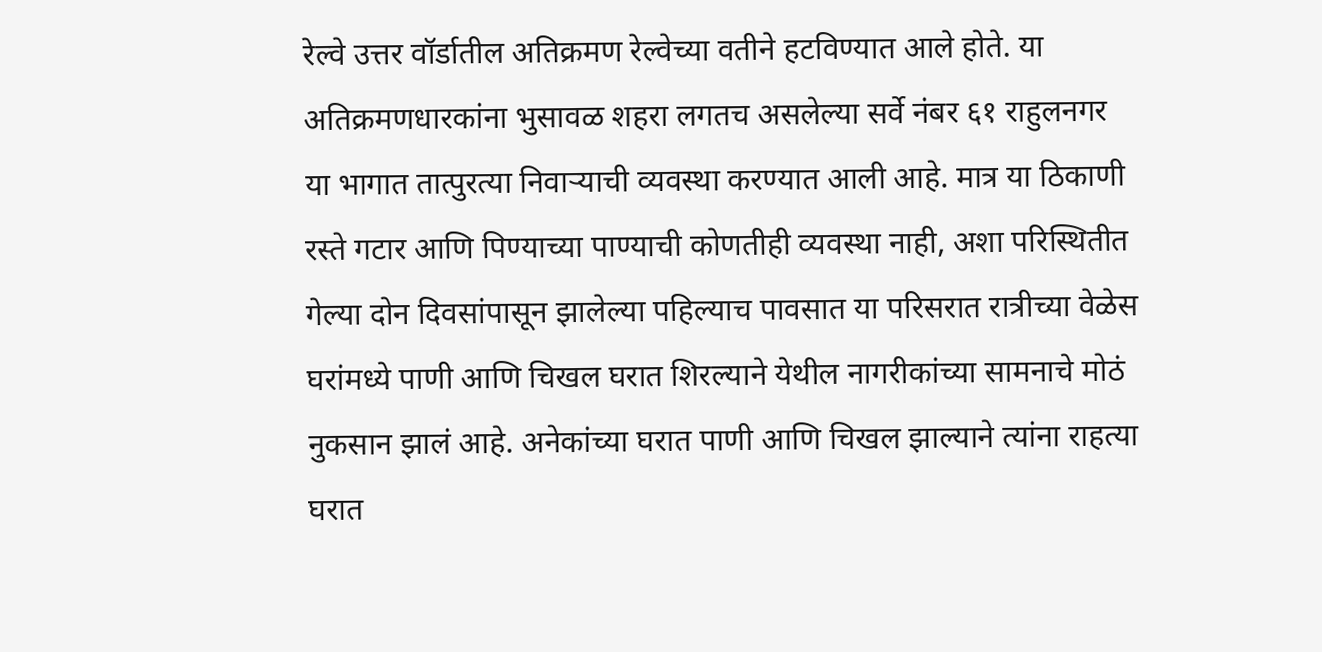रेल्वे उत्तर वॉर्डातील अतिक्रमण रेल्वेच्या वतीने हटविण्यात आले होते. या अतिक्रमणधारकांना भुसावळ शहरा लगतच असलेल्या सर्वे नंबर ६१ राहुलनगर या भागात तात्पुरत्या निवाऱ्याची व्यवस्था करण्यात आली आहे. मात्र या ठिकाणी रस्ते गटार आणि पिण्याच्या पाण्याची कोणतीही व्यवस्था नाही, अशा परिस्थितीत गेल्या दोन दिवसांपासून झालेल्या पहिल्याच पावसात या परिसरात रात्रीच्या वेळेस घरांमध्ये पाणी आणि चिखल घरात शिरल्याने येथील नागरीकांच्या सामनाचे मोठं नुकसान झालं आहे. अनेकांच्या घरात पाणी आणि चिखल झाल्याने त्यांना राहत्या घरात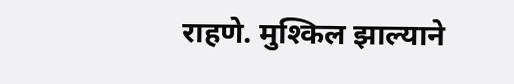राहणे. मुश्किल झाल्याने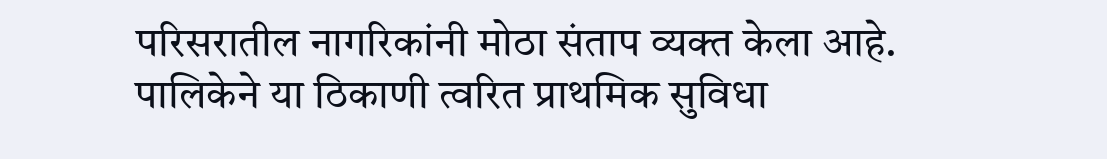परिसरातील नागरिकांनी मोठा संताप व्यक्त केला आहे. पालिकेने या ठिकाणी त्वरित प्राथमिक सुविधा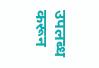उपलब्ध करून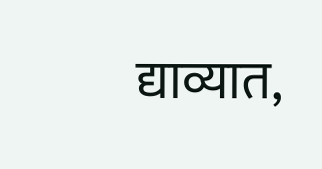द्याव्यात,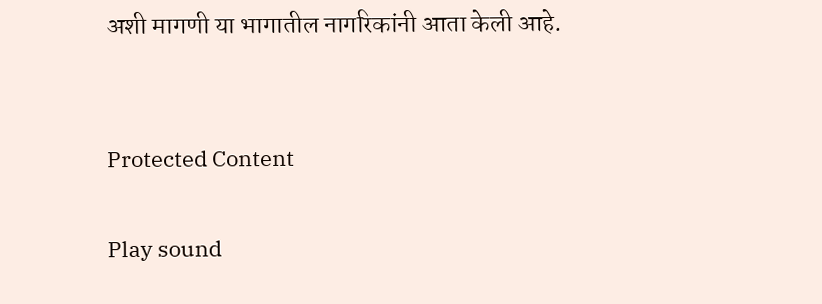अशी मागणी या भागातील नागरिकांनी आता केली आहे.


Protected Content

Play sound